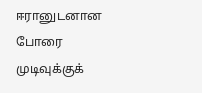ஈரானுடனான போரை முடிவுக்குக்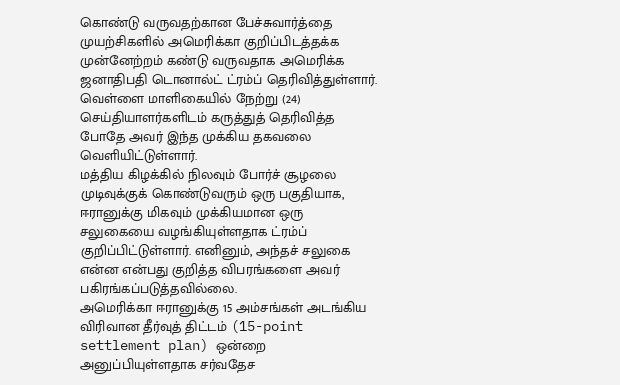கொண்டு வருவதற்கான பேச்சுவார்த்தை முயற்சிகளில் அமெரிக்கா குறிப்பிடத்தக்க முன்னேற்றம் கண்டு வருவதாக அமெரிக்க ஜனாதிபதி டொனால்ட் ட்ரம்ப் தெரிவித்துள்ளார்.
வெள்ளை மாளிகையில் நேற்று (24) செய்தியாளர்களிடம் கருத்துத் தெரிவித்த போதே அவர் இந்த முக்கிய தகவலை வெளியிட்டுள்ளார்.
மத்திய கிழக்கில் நிலவும் போர்ச் சூழலை முடிவுக்குக் கொண்டுவரும் ஒரு பகுதியாக, ஈரானுக்கு மிகவும் முக்கியமான ஒரு சலுகையை வழங்கியுள்ளதாக ட்ரம்ப் குறிப்பிட்டுள்ளார். எனினும், அந்தச் சலுகை என்ன என்பது குறித்த விபரங்களை அவர் பகிரங்கப்படுத்தவில்லை.
அமெரிக்கா ஈரானுக்கு 15 அம்சங்கள் அடங்கிய விரிவான தீர்வுத் திட்டம் (15-point settlement plan) ஒன்றை அனுப்பியுள்ளதாக சர்வதேச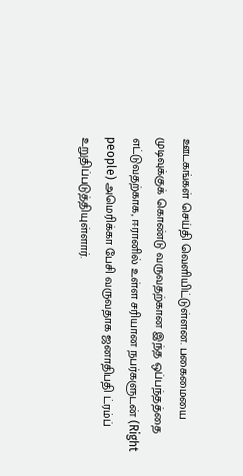ஊடகங்கள் செய்தி வெளியிட்டுள்ளன. பகைமையை முடிவுக்குக் கொண்டு வருவதற்கான இந்த ஒப்பந்தத்தை எட்டுவதற்காக, ஈரானில் உள்ள சரியான நபர்களுடன் (Right people) அமெரிக்கா பேசி வருவதாக ஜனாதிபதி ட்ரம்ப் உறுதிப்படுத்தியுள்ளார்.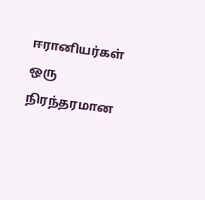ஈரானியர்கள் ஒரு நிரந்தரமான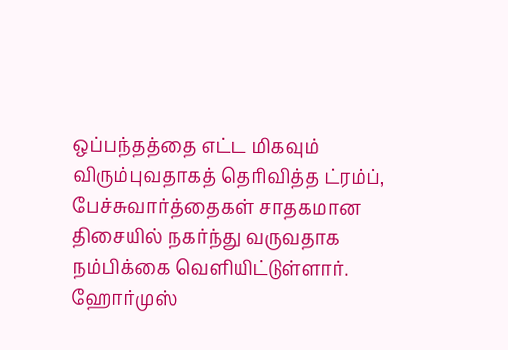ஒப்பந்தத்தை எட்ட மிகவும் விரும்புவதாகத் தெரிவித்த ட்ரம்ப், பேச்சுவார்த்தைகள் சாதகமான திசையில் நகர்ந்து வருவதாக நம்பிக்கை வெளியிட்டுள்ளார். ஹோர்முஸ்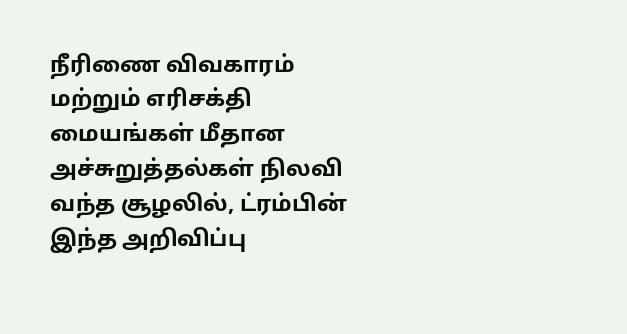நீரிணை விவகாரம் மற்றும் எரிசக்தி மையங்கள் மீதான அச்சுறுத்தல்கள் நிலவி வந்த சூழலில், ட்ரம்பின் இந்த அறிவிப்பு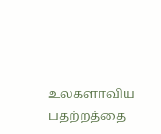உலகளாவிய பதற்றத்தை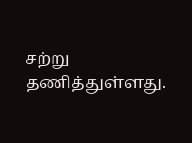சற்று தணித்துள்ளது.